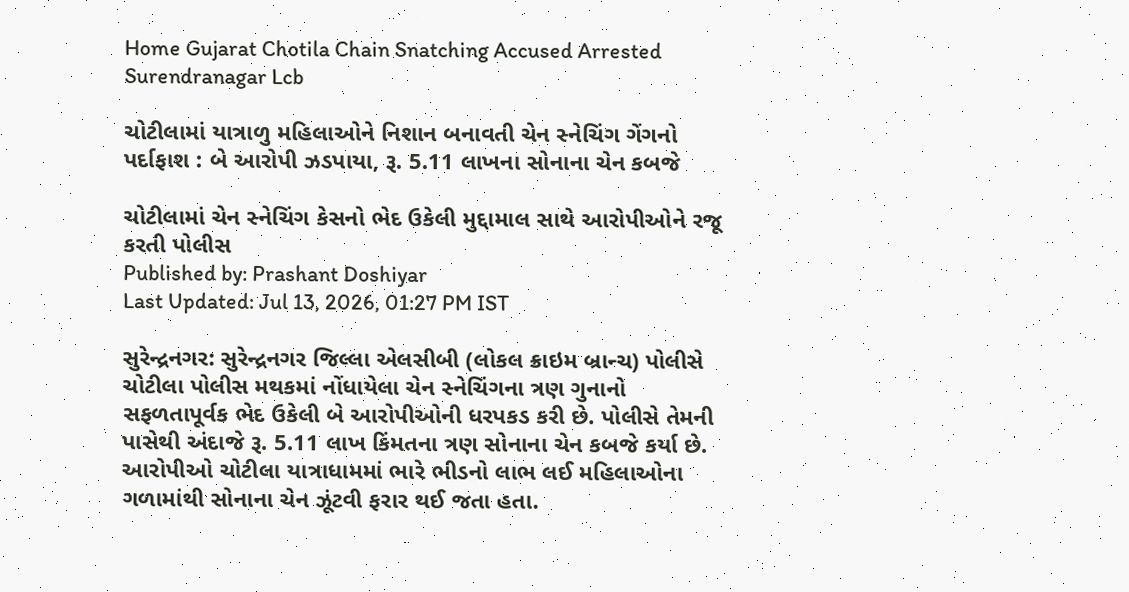Home Gujarat Chotila Chain Snatching Accused Arrested Surendranagar Lcb

ચોટીલામાં યાત્રાળુ મહિલાઓને નિશાન બનાવતી ચેન સ્નેચિંગ ગેંગનો પર્દાફાશ : બે આરોપી ઝડપાયા, રૂ. 5.11 લાખના સોનાના ચેન કબજે

ચોટીલામાં ચેન સ્નેચિંગ કેસનો ભેદ ઉકેલી મુદ્દામાલ સાથે આરોપીઓને રજૂ કરતી પોલીસ
Published by: Prashant Doshiyar
Last Updated: Jul 13, 2026, 01:27 PM IST

સુરેન્દ્રનગર: સુરેન્દ્રનગર જિલ્લા એલસીબી (લોકલ ક્રાઇમ બ્રાન્ચ) પોલીસે ચોટીલા પોલીસ મથકમાં નોંધાયેલા ચેન સ્નેચિંગના ત્રણ ગુનાનો સફળતાપૂર્વક ભેદ ઉકેલી બે આરોપીઓની ધરપકડ કરી છે. પોલીસે તેમની પાસેથી અંદાજે રૂ. 5.11 લાખ કિંમતના ત્રણ સોનાના ચેન કબજે કર્યા છે. આરોપીઓ ચોટીલા યાત્રાધામમાં ભારે ભીડનો લાભ લઈ મહિલાઓના ગળામાંથી સોનાના ચેન ઝૂંટવી ફરાર થઈ જતા હતા.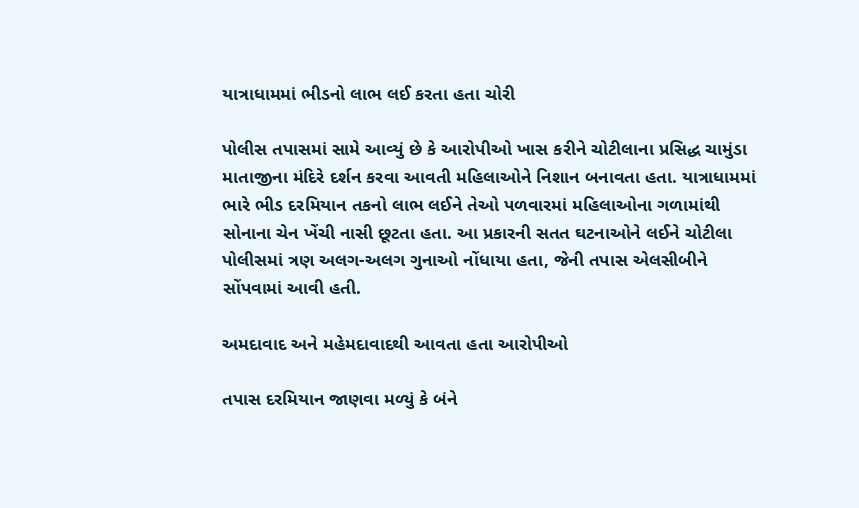યાત્રાધામમાં ભીડનો લાભ લઈ કરતા હતા ચોરી

પોલીસ તપાસમાં સામે આવ્યું છે કે આરોપીઓ ખાસ કરીને ચોટીલાના પ્રસિદ્ધ ચામુંડા માતાજીના મંદિરે દર્શન કરવા આવતી મહિલાઓને નિશાન બનાવતા હતા. યાત્રાધામમાં ભારે ભીડ દરમિયાન તકનો લાભ લઈને તેઓ પળવારમાં મહિલાઓના ગળામાંથી સોનાના ચેન ખેંચી નાસી છૂટતા હતા. આ પ્રકારની સતત ઘટનાઓને લઈને ચોટીલા પોલીસમાં ત્રણ અલગ-અલગ ગુનાઓ નોંધાયા હતા, જેની તપાસ એલસીબીને સોંપવામાં આવી હતી.

અમદાવાદ અને મહેમદાવાદથી આવતા હતા આરોપીઓ

તપાસ દરમિયાન જાણવા મળ્યું કે બંને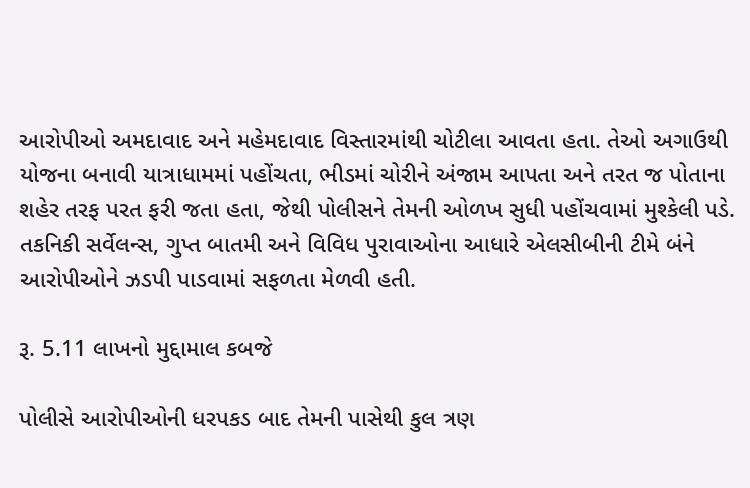આરોપીઓ અમદાવાદ અને મહેમદાવાદ વિસ્તારમાંથી ચોટીલા આવતા હતા. તેઓ અગાઉથી યોજના બનાવી યાત્રાધામમાં પહોંચતા, ભીડમાં ચોરીને અંજામ આપતા અને તરત જ પોતાના શહેર તરફ પરત ફરી જતા હતા, જેથી પોલીસને તેમની ઓળખ સુધી પહોંચવામાં મુશ્કેલી પડે. તકનિકી સર્વેલન્સ, ગુપ્ત બાતમી અને વિવિધ પુરાવાઓના આધારે એલસીબીની ટીમે બંને આરોપીઓને ઝડપી પાડવામાં સફળતા મેળવી હતી.

રૂ. 5.11 લાખનો મુદ્દામાલ કબજે

પોલીસે આરોપીઓની ધરપકડ બાદ તેમની પાસેથી કુલ ત્રણ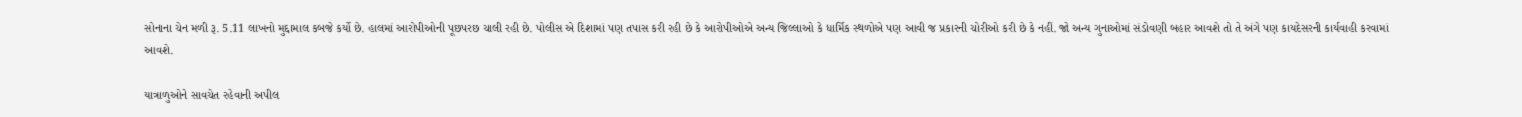સોનાના ચેન મળી રૂ. 5.11 લાખનો મુદ્દામાલ કબજે કર્યો છે. હાલમાં આરોપીઓની પૂછપરછ ચાલી રહી છે. પોલીસ એ દિશામાં પણ તપાસ કરી રહી છે કે આરોપીઓએ અન્ય જિલ્લાઓ કે ધાર્મિક સ્થળોએ પણ આવી જ પ્રકારની ચોરીઓ કરી છે કે નહીં. જો અન્ય ગુનાઓમાં સંડોવણી બહાર આવશે તો તે અંગે પણ કાયદેસરની કાર્યવાહી કરવામાં આવશે.

યાત્રાળુઓને સાવચેત રહેવાની અપીલ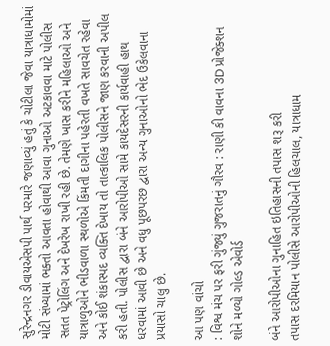સુરેન્દ્રનગર ડીવાયએસપી પાર્થ પરમારે જણાવ્યું હતું કે ચોટીલા જેવા યાત્રાધામોમાં મોટી સંખ્યામાં ભક્તો આવતા હોવાથી આવા ગુનાઓ અટકાવવા માટે પોલીસ સતત પેટ્રોલિંગ અને દેખરેખ રાખી રહી છે. તેમણે ખાસ કરીને મહિલાઓ અને યાત્રાળુઓને ભીડવાળા સ્થળોએ કિંમતી દાગીના પહેરતી વખતે સાવચેત રહેવા અને કોઈ શંકાસ્પદ વ્યક્તિ દેખાય તો તાત્કાલિક પોલીસને જાણ કરવાની અપીલ કરી હતી. પોલીસ દ્વારા બંને આરોપીઓ સામે કાયદેસરની કાર્યવાહી હાથ ધરવામાં આવી છે અને વધુ પૂછપરછ દ્વારા અન્ય ગુનાઓનો ભેદ ઉકેલવાના પ્રયાસો ચાલુ છે.

આ પણ વાંચો
: વિશ્વ મંચ પર ફરી ગુંજ્યું ગુજરાતનું ગૌરવ : રાણી કી વાવના 3D પ્રોજેક્શન શોને મળ્યો ગોલ્ડ એવોર્ડ

બંને આરોપીઓના ગુનાહિત ઇતિહાસની તપાસ શરૂ કરી
તપાસ દરમિયાન પોલીસે આરોપીઓની હિલચાલ, યાત્રાધામ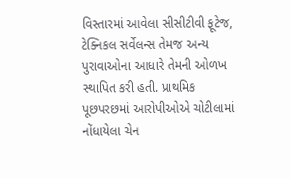વિસ્તારમાં આવેલા સીસીટીવી ફૂટેજ, ટેક્નિકલ સર્વેલન્સ તેમજ અન્ય પુરાવાઓના આધારે તેમની ઓળખ સ્થાપિત કરી હતી. પ્રાથમિક પૂછપરછમાં આરોપીઓએ ચોટીલામાં નોંધાયેલા ચેન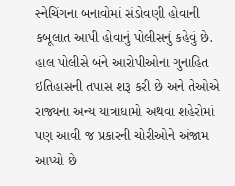સ્નેચિંગના બનાવોમાં સંડોવણી હોવાની કબૂલાત આપી હોવાનું પોલીસનું કહેવું છે. હાલ પોલીસે બંને આરોપીઓના ગુનાહિત ઇતિહાસની તપાસ શરૂ કરી છે અને તેઓએ રાજ્યના અન્ય યાત્રાધામો અથવા શહેરોમાં પણ આવી જ પ્રકારની ચોરીઓને અંજામ આપ્યો છે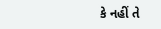કે નહીં તે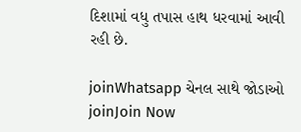દિશામાં વધુ તપાસ હાથ ધરવામાં આવી રહી છે.

joinWhatsapp ચેનલ સાથે જોડાઓ
joinJoin Now